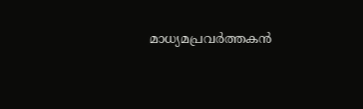മാധ്യമപ്രവർത്തകൻ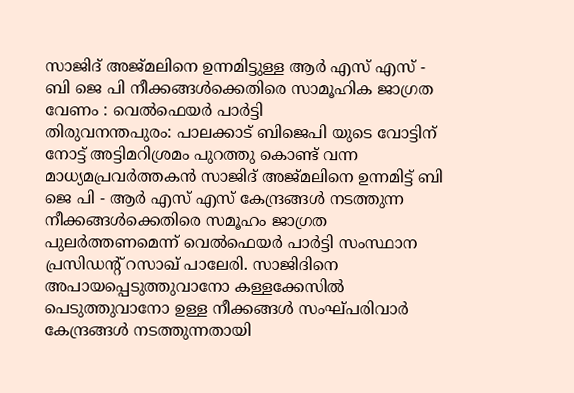സാജിദ് അജ്മലിനെ ഉന്നമിട്ടുള്ള ആർ എസ് എസ് - ബി ജെ പി നീക്കങ്ങൾക്കെതിരെ സാമൂഹിക ജാഗ്രത വേണം : വെൽഫെയർ പാർട്ടി
തിരുവനന്തപുരം: പാലക്കാട് ബിജെപി യുടെ വോട്ടിന് നോട്ട് അട്ടിമറിശ്രമം പുറത്തു കൊണ്ട് വന്ന മാധ്യമപ്രവർത്തകൻ സാജിദ് അജ്മലിനെ ഉന്നമിട്ട് ബി ജെ പി - ആർ എസ് എസ് കേന്ദ്രങ്ങൾ നടത്തുന്ന നീക്കങ്ങൾക്കെതിരെ സമൂഹം ജാഗ്രത പുലർത്തണമെന്ന് വെൽഫെയർ പാർട്ടി സംസ്ഥാന പ്രസിഡൻ്റ് റസാഖ് പാലേരി. സാജിദിനെ അപായപ്പെടുത്തുവാനോ കള്ളക്കേസിൽ പെടുത്തുവാനോ ഉള്ള നീക്കങ്ങൾ സംഘ്പരിവാർ കേന്ദ്രങ്ങൾ നടത്തുന്നതായി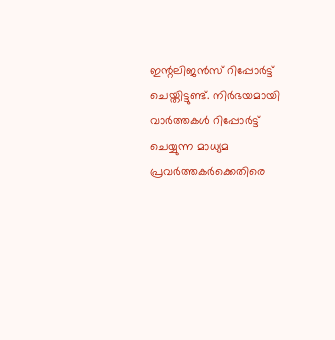ഇന്റലിജൻസ് റിപ്പോർട്ട് ചെയ്തിട്ടുണ്ട്. നിർഭയമായി വാർത്തകൾ റിപ്പോർട്ട് ചെയ്യുന്ന മാധ്യമ പ്രവർത്തകർക്കെതിരെ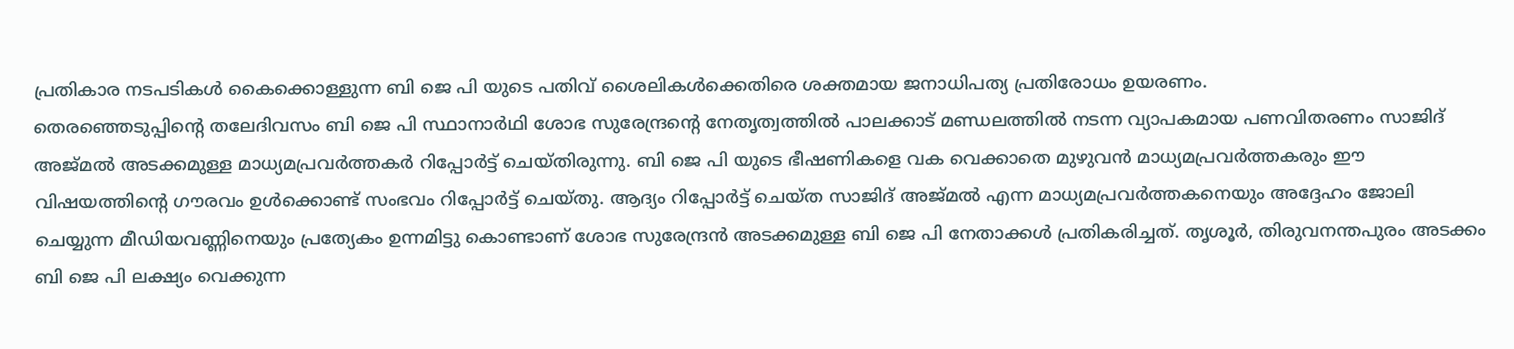പ്രതികാര നടപടികൾ കൈക്കൊള്ളുന്ന ബി ജെ പി യുടെ പതിവ് ശൈലികൾക്കെതിരെ ശക്തമായ ജനാധിപത്യ പ്രതിരോധം ഉയരണം.
തെരഞ്ഞെടുപ്പിന്റെ തലേദിവസം ബി ജെ പി സ്ഥാനാർഥി ശോഭ സുരേന്ദ്രന്റെ നേതൃത്വത്തിൽ പാലക്കാട് മണ്ഡലത്തിൽ നടന്ന വ്യാപകമായ പണവിതരണം സാജിദ് അജ്മൽ അടക്കമുള്ള മാധ്യമപ്രവർത്തകർ റിപ്പോർട്ട് ചെയ്തിരുന്നു. ബി ജെ പി യുടെ ഭീഷണികളെ വക വെക്കാതെ മുഴുവൻ മാധ്യമപ്രവർത്തകരും ഈ വിഷയത്തിന്റെ ഗൗരവം ഉൾക്കൊണ്ട് സംഭവം റിപ്പോർട്ട് ചെയ്തു. ആദ്യം റിപ്പോർട്ട് ചെയ്ത സാജിദ് അജ്മൽ എന്ന മാധ്യമപ്രവർത്തകനെയും അദ്ദേഹം ജോലി ചെയ്യുന്ന മീഡിയവണ്ണിനെയും പ്രത്യേകം ഉന്നമിട്ടു കൊണ്ടാണ് ശോഭ സുരേന്ദ്രൻ അടക്കമുള്ള ബി ജെ പി നേതാക്കൾ പ്രതികരിച്ചത്. തൃശൂർ, തിരുവനന്തപുരം അടക്കം ബി ജെ പി ലക്ഷ്യം വെക്കുന്ന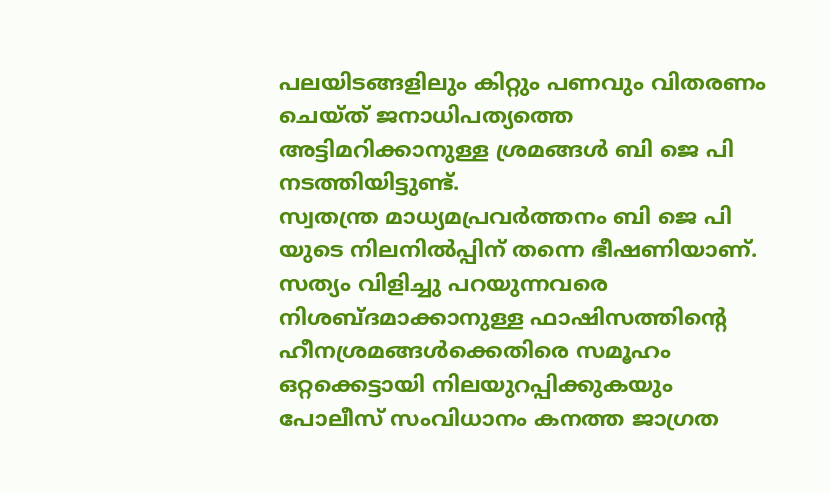പലയിടങ്ങളിലും കിറ്റും പണവും വിതരണം ചെയ്ത് ജനാധിപത്യത്തെ അട്ടിമറിക്കാനുള്ള ശ്രമങ്ങൾ ബി ജെ പി നടത്തിയിട്ടുണ്ട്.
സ്വതന്ത്ര മാധ്യമപ്രവർത്തനം ബി ജെ പി യുടെ നിലനിൽപ്പിന് തന്നെ ഭീഷണിയാണ്. സത്യം വിളിച്ചു പറയുന്നവരെ നിശബ്ദമാക്കാനുള്ള ഫാഷിസത്തിന്റെ ഹീനശ്രമങ്ങൾക്കെതിരെ സമൂഹം ഒറ്റക്കെട്ടായി നിലയുറപ്പിക്കുകയും പോലീസ് സംവിധാനം കനത്ത ജാഗ്രത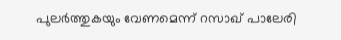പുലർത്തുകയും വേണമെന്ന് റസാഖ് പാലേരി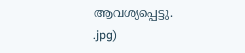ആവശ്യപ്പെട്ടു.
.jpg)